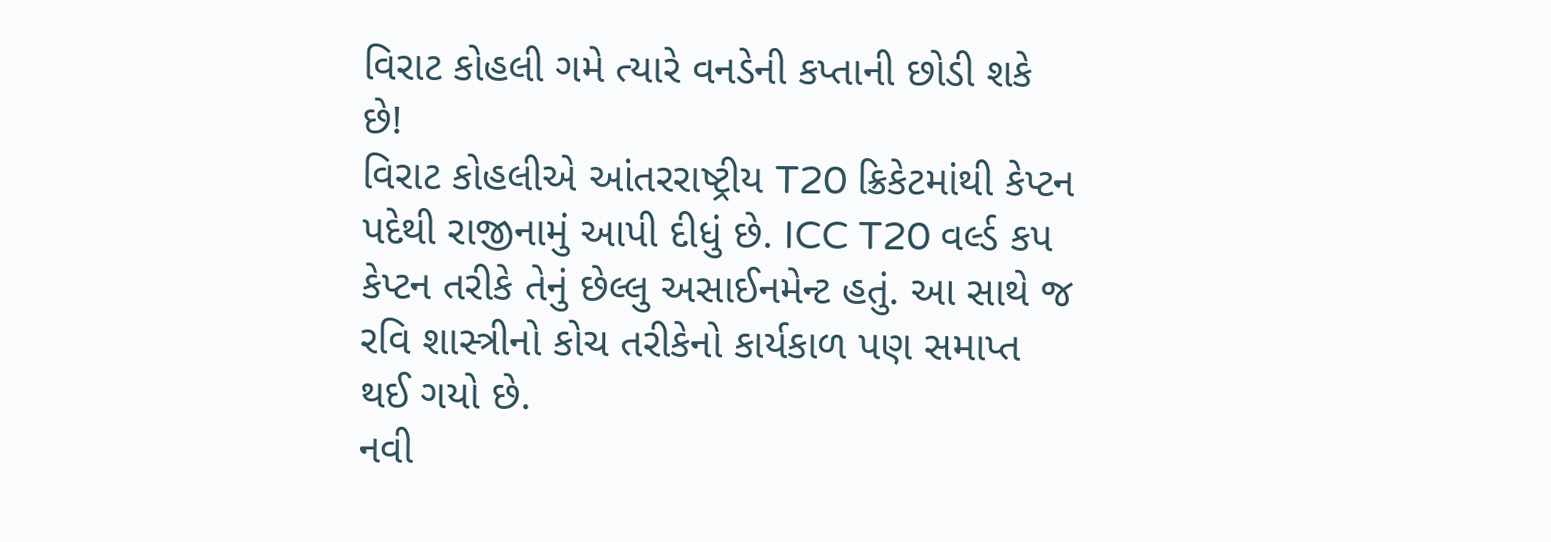વિરાટ કોહલી ગમે ત્યારે વનડેની કપ્તાની છોડી શકે છે!
વિરાટ કોહલીએ આંતરરાષ્ટ્રીય T20 ક્રિકેટમાંથી કેપ્ટન પદેથી રાજીનામું આપી દીધું છે. ICC T20 વર્લ્ડ કપ કેપ્ટન તરીકે તેનું છેલ્લુ અસાઈનમેન્ટ હતું. આ સાથે જ રવિ શાસ્ત્રીનો કોચ તરીકેનો કાર્યકાળ પણ સમાપ્ત થઈ ગયો છે.
નવી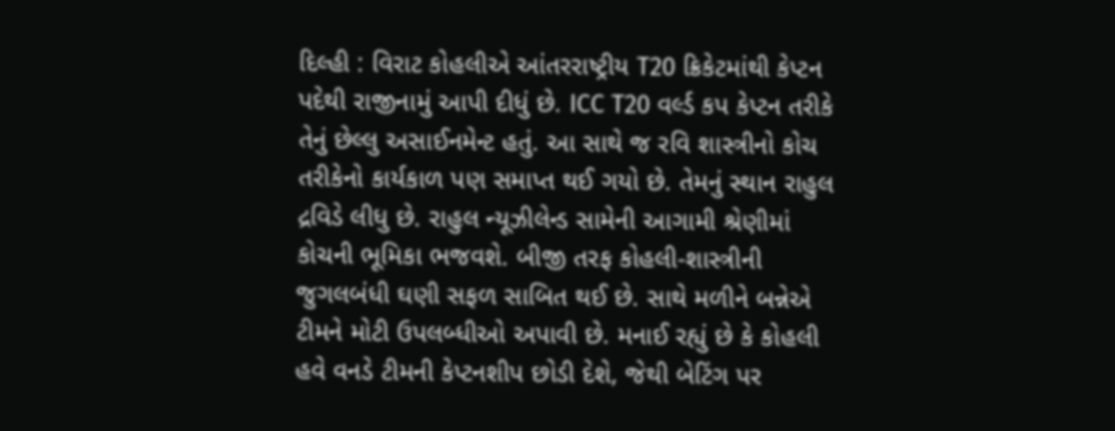દિલ્હી : વિરાટ કોહલીએ આંતરરાષ્ટ્રીય T20 ક્રિકેટમાંથી કેપ્ટન પદેથી રાજીનામું આપી દીધું છે. ICC T20 વર્લ્ડ કપ કેપ્ટન તરીકે તેનું છેલ્લુ અસાઈનમેન્ટ હતું. આ સાથે જ રવિ શાસ્ત્રીનો કોચ તરીકેનો કાર્યકાળ પણ સમાપ્ત થઈ ગયો છે. તેમનું સ્થાન રાહુલ દ્રવિડે લીધુ છે. રાહુલ ન્યૂઝીલેન્ડ સામેની આગામી શ્રેણીમાં કોચની ભૂમિકા ભજવશે. બીજી તરફ કોહલી-શાસ્ત્રીની જુગલબંધી ઘણી સફળ સાબિત થઈ છે. સાથે મળીને બન્નેએ ટીમને મોટી ઉપલબ્ધીઓ અપાવી છે. મનાઈ રહ્યું છે કે કોહલી હવે વનડે ટીમની કેપ્ટનશીપ છોડી દેશે, જેથી બેટિંગ પર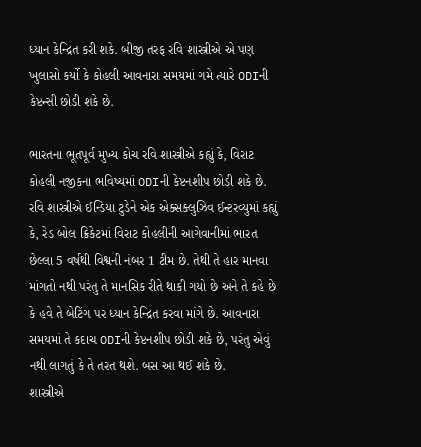ધ્યાન કેન્દ્રિત કરી શકે. બીજી તરફ રવિ શાસ્ત્રીએ એ પણ ખુલાસો કર્યો કે કોહલી આવનારા સમયમાં ગમે ત્યારે ODIની કેપ્ટન્સી છોડી શકે છે.

ભારતના ભૂતપૂર્વ મુખ્ય કોચ રવિ શાસ્ત્રીએ કહ્યું કે, વિરાટ કોહલી નજીકના ભવિષ્યમાં ODIની કેપ્ટનશીપ છોડી શકે છે. રવિ શાસ્ત્રીએ ઈન્ડિયા ટુડેને એક એક્સક્લુઝિવ ઈન્ટરવ્યુમાં કહ્યું કે, રેડ બોલ ક્રિકેટમાં વિરાટ કોહલીની આગેવાનીમાં ભારત છેલ્લા 5 વર્ષથી વિશ્વની નંબર 1 ટીમ છે. તેથી તે હાર માનવા માંગતો નથી પરંતુ તે માનસિક રીતે થાકી ગયો છે અને તે કહે છે કે હવે તે બેટિંગ પર ધ્યાન કેન્દ્રિત કરવા માંગે છે. આવનારા સમયમાં તે કદાચ ODIની કેપ્ટનશીપ છોડી શકે છે, પરંતુ એવું નથી લાગતું કે તે તરત થશે. બસ આ થઈ શકે છે.
શાસ્ત્રીએ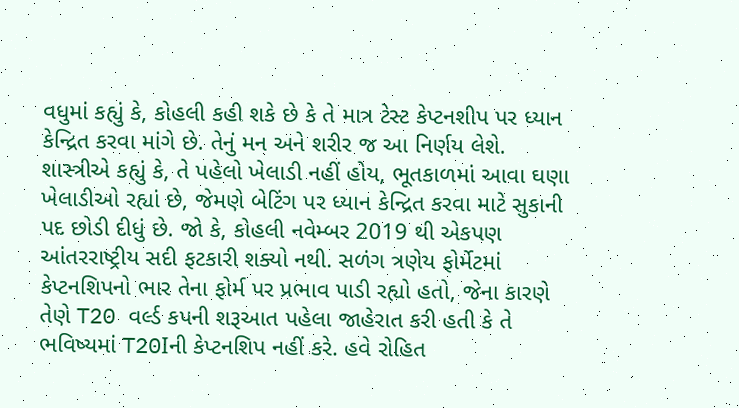વધુમાં કહ્યું કે, કોહલી કહી શકે છે કે તે માત્ર ટેસ્ટ કેપ્ટનશીપ પર ધ્યાન કેન્દ્રિત કરવા માંગે છે. તેનું મન અને શરીર જ આ નિર્ણય લેશે. શાસ્ત્રીએ કહ્યું કે, તે પહેલો ખેલાડી નહીં હોય, ભૂતકાળમાં આવા ઘણા ખેલાડીઓ રહ્યાં છે, જેમણે બેટિંગ પર ધ્યાન કેન્દ્રિત કરવા માટે સુકાની પદ છોડી દીધું છે. જો કે, કોહલી નવેમ્બર 2019 થી એકપણ આંતરરાષ્ટ્રીય સદી ફટકારી શક્યો નથી. સળંગ ત્રણેય ફોર્મેટમાં કેપ્ટનશિપનો ભાર તેના ફોર્મ પર પ્રભાવ પાડી રહ્યો હતો, જેના કારણે તેણે T20 વર્લ્ડ કપની શરૂઆત પહેલા જાહેરાત કરી હતી કે તે ભવિષ્યમાં T20Iની કેપ્ટનશિપ નહીં કરે. હવે રોહિત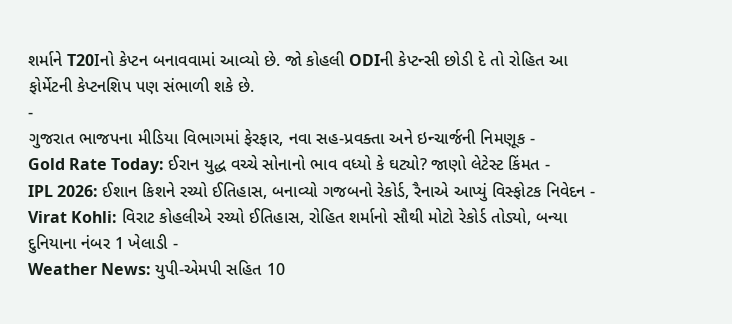શર્માને T20Iનો કેપ્ટન બનાવવામાં આવ્યો છે. જો કોહલી ODIની કેપ્ટન્સી છોડી દે તો રોહિત આ ફોર્મેટની કેપ્ટનશિપ પણ સંભાળી શકે છે.
-
ગુજરાત ભાજપના મીડિયા વિભાગમાં ફેરફાર, નવા સહ-પ્રવક્તા અને ઇન્ચાર્જની નિમણૂક -
Gold Rate Today: ઈરાન યુદ્ધ વચ્ચે સોનાનો ભાવ વધ્યો કે ઘટ્યો? જાણો લેટેસ્ટ કિંમત -
IPL 2026: ઈશાન કિશને રચ્યો ઈતિહાસ, બનાવ્યો ગજબનો રેકોર્ડ, રૈનાએ આપ્યું વિસ્ફોટક નિવેદન -
Virat Kohli: વિરાટ કોહલીએ રચ્યો ઈતિહાસ, રોહિત શર્માનો સૌથી મોટો રેકોર્ડ તોડ્યો, બન્યા દુનિયાના નંબર 1 ખેલાડી -
Weather News: યુપી-એમપી સહિત 10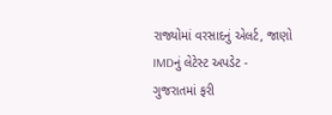રાજ્યોમાં વરસાદનું એલર્ટ, જાણો IMDનું લેટેસ્ટ અપડેટ -
ગુજરાતમાં ફરી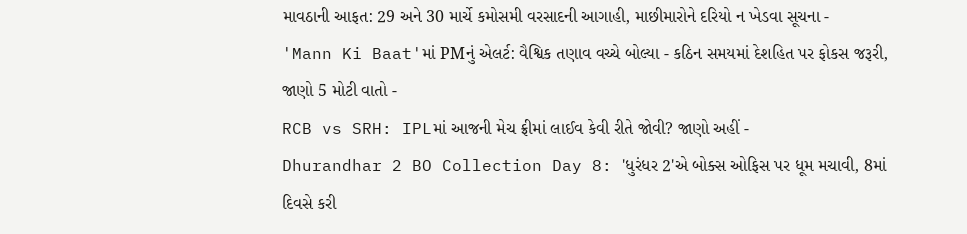માવઠાની આફત: 29 અને 30 માર્ચે કમોસમી વરસાદની આગાહી, માછીમારોને દરિયો ન ખેડવા સૂચના -
'Mann Ki Baat'માં PMનું એલર્ટ: વૈશ્વિક તણાવ વચ્ચે બોલ્યા - કઠિન સમયમાં દેશહિત પર ફોકસ જરૂરી, જાણો 5 મોટી વાતો -
RCB vs SRH: IPLમાં આજની મેચ ફ્રીમાં લાઈવ કેવી રીતે જોવી? જાણો અહીં -
Dhurandhar 2 BO Collection Day 8: 'ધુરંધર 2'એ બોક્સ ઓફિસ પર ધૂમ મચાવી, 8માં દિવસે કરી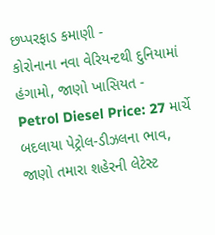છપ્પરફાડ કમાણી -
કોરોનાના નવા વેરિયન્ટથી દુનિયામાં હંગામો, જાણો ખાસિયત -
Petrol Diesel Price: 27 માર્ચે બદલાયા પેટ્રોલ-ડીઝલના ભાવ, જાણો તમારા શહેરની લેટેસ્ટ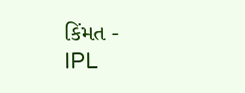કિંમત -
IPL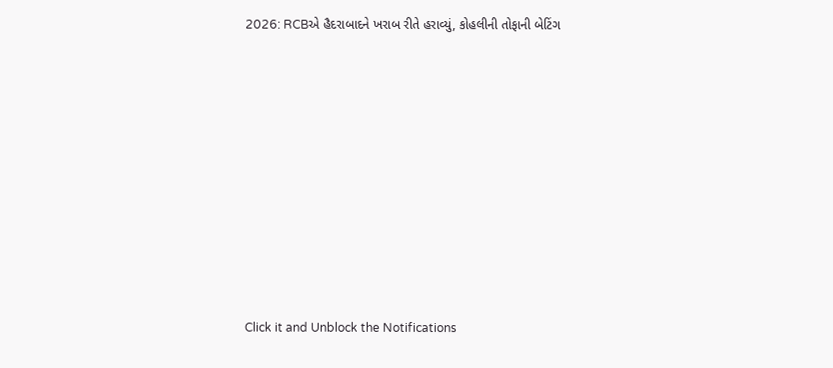2026: RCBએ હૈદરાબાદને ખરાબ રીતે હરાવ્યું, કોહલીની તોફાની બેટિંગ










Click it and Unblock the Notifications